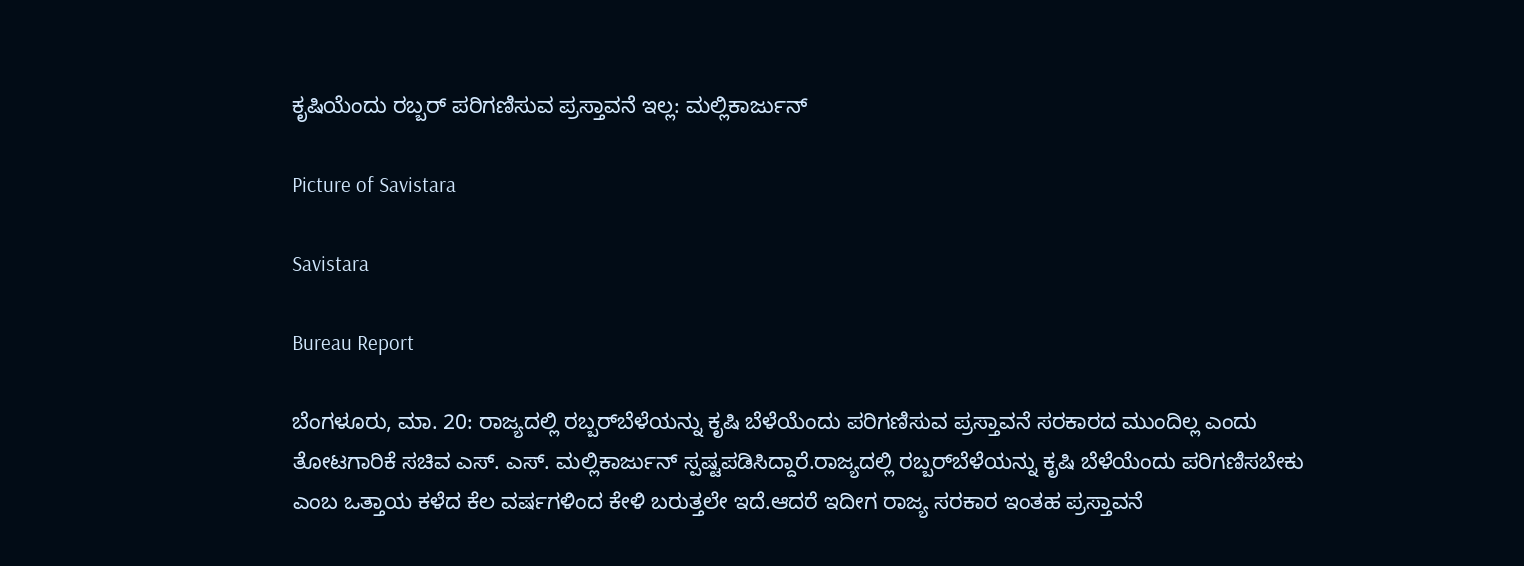ಕೃಷಿಯೆಂದು ರಬ್ಬರ್ ಪರಿಗಣಿಸುವ ಪ್ರಸ್ತಾವನೆ ಇಲ್ಲ: ಮಲ್ಲಿಕಾರ್ಜುನ್

Picture of Savistara

Savistara

Bureau Report

ಬೆಂಗಳೂರು, ಮಾ. 20: ರಾಜ್ಯದಲ್ಲಿ ರಬ್ಬರ್‌ಬೆಳೆಯನ್ನು ಕೃಷಿ ಬೆಳೆಯೆಂದು ಪರಿಗಣಿಸುವ ಪ್ರಸ್ತಾವನೆ ಸರಕಾರದ ಮುಂದಿಲ್ಲ ಎಂದು ತೋಟಗಾರಿಕೆ ಸಚಿವ ಎಸ್. ಎಸ್. ಮಲ್ಲಿಕಾರ್ಜುನ್ ಸ್ಪಷ್ಟಪಡಿಸಿದ್ದಾರೆ.ರಾಜ್ಯದಲ್ಲಿ ರಬ್ಬರ್‌ಬೆಳೆಯನ್ನು ಕೃಷಿ ಬೆಳೆಯೆಂದು ಪರಿಗಣಿಸಬೇಕು ಎಂಬ ಒತ್ತಾಯ ಕಳೆದ ಕೆಲ ವರ್ಷಗಳಿಂದ ಕೇಳಿ ಬರುತ್ತಲೇ ಇದೆ.ಆದರೆ ಇದೀಗ ರಾಜ್ಯ ಸರಕಾರ ಇಂತಹ ಪ್ರಸ್ತಾವನೆ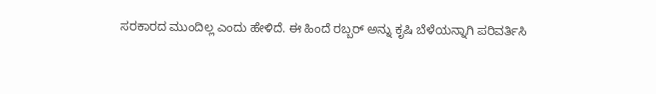ಸರಕಾರದ ಮುಂದಿಲ್ಲ ಎಂದು ಹೇಳಿದೆ. ಈ ಹಿಂದೆ ರಬ್ಬರ್‌ ಅನ್ನು ಕೃಷಿ ಬೆಳೆಯನ್ನಾಗಿ ಪರಿವರ್ತಿಸಿ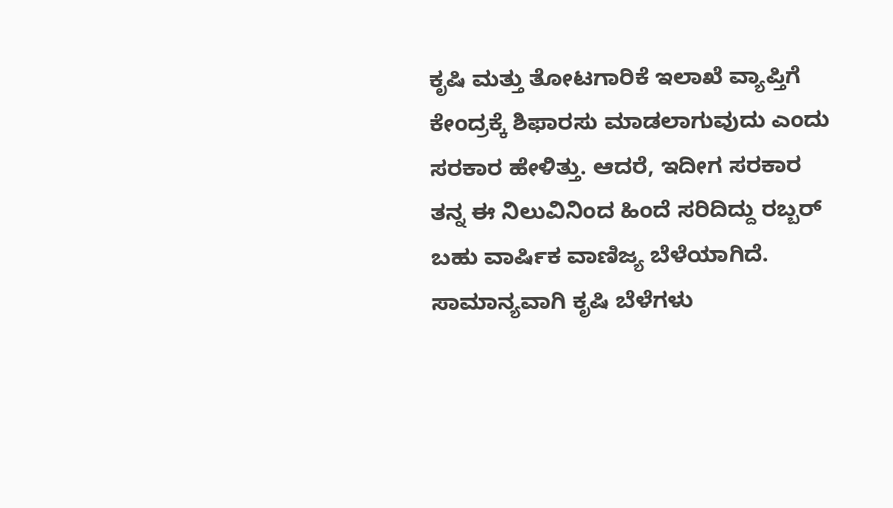ಕೃಷಿ ಮತ್ತು ತೋಟಗಾರಿಕೆ ಇಲಾಖೆ ವ್ಯಾಪ್ತಿಗೆ ಕೇಂದ್ರಕ್ಕೆ ಶಿಫಾರಸು ಮಾಡಲಾಗುವುದು ಎಂದು ಸರಕಾರ ಹೇಳಿತ್ತು. ಆದರೆ, ಇದೀಗ ಸರಕಾರ ತನ್ನ ಈ ನಿಲುವಿನಿಂದ ಹಿಂದೆ ಸರಿದಿದ್ದು ರಬ್ಬ‌ರ್ ಬಹು ವಾರ್ಷಿಕ ವಾಣಿಜ್ಯ ಬೆಳೆಯಾಗಿದೆ. ಸಾಮಾನ್ಯವಾಗಿ ಕೃಷಿ ಬೆಳೆಗಳು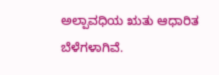ಅಲ್ಪಾವಧಿಯ ಋತು ಆಧಾರಿತ ಬೆಳೆಗಳಾಗಿವೆ.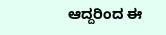ಆದ್ದರಿಂದ ಈ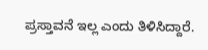ಪ್ರಸ್ತಾವನೆ ಇಲ್ಲ ಎಂದು ತಿಳಿಸಿದ್ದಾರೆ.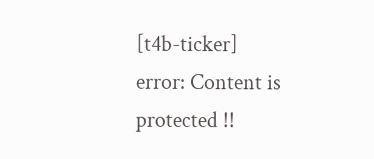[t4b-ticker]
error: Content is protected !!